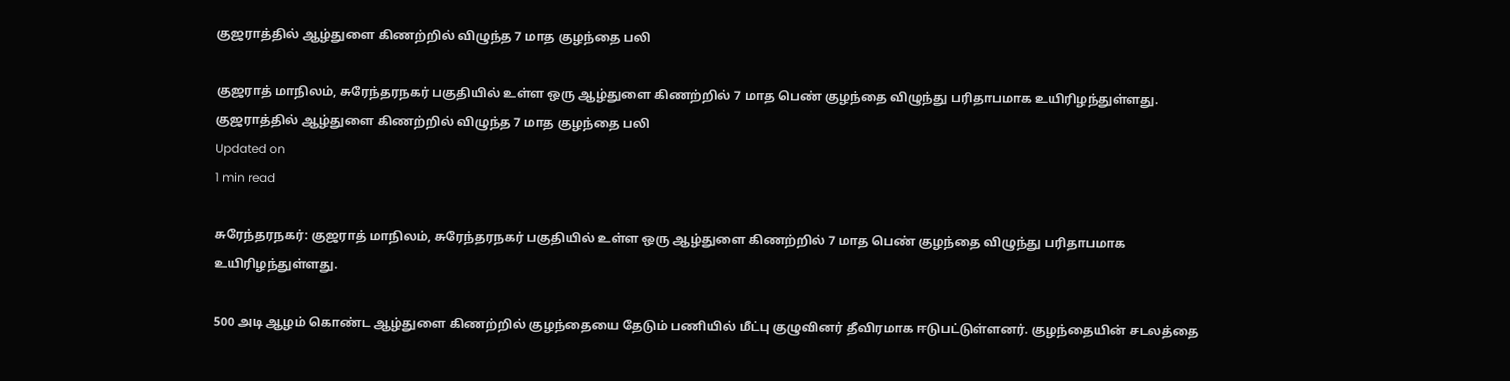குஜராத்தில் ஆழ்துளை கிணற்றில் விழுந்த 7 மாத குழந்தை பலி

குஜராத் மாநிலம், சுரேந்தரநகர் பகுதியில் உள்ள ஒரு ஆழ்துளை கிணற்றில் 7 மாத பெண் குழந்தை விழுந்து பரிதாபமாக உயிரிழந்துள்ளது.
குஜராத்தில் ஆழ்துளை கிணற்றில் விழுந்த 7 மாத குழந்தை பலி
Updated on
1 min read

சுரேந்தரநகர்: குஜராத் மாநிலம், சுரேந்தரநகர் பகுதியில் உள்ள ஒரு ஆழ்துளை கிணற்றில் 7 மாத பெண் குழந்தை விழுந்து பரிதாபமாக உயிரிழந்துள்ளது.

500 அடி ஆழம் கொண்ட ஆழ்துளை கிணற்றில் குழந்தையை தேடும் பணியில் மீட்பு குழுவினர் தீவிரமாக ஈடுபட்டுள்ளனர். குழந்தையின் சடலத்தை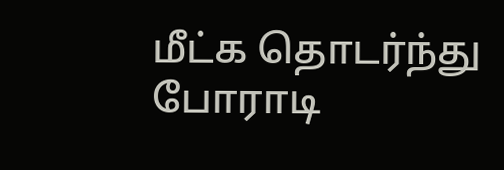மீட்க தொடர்ந்து போராடி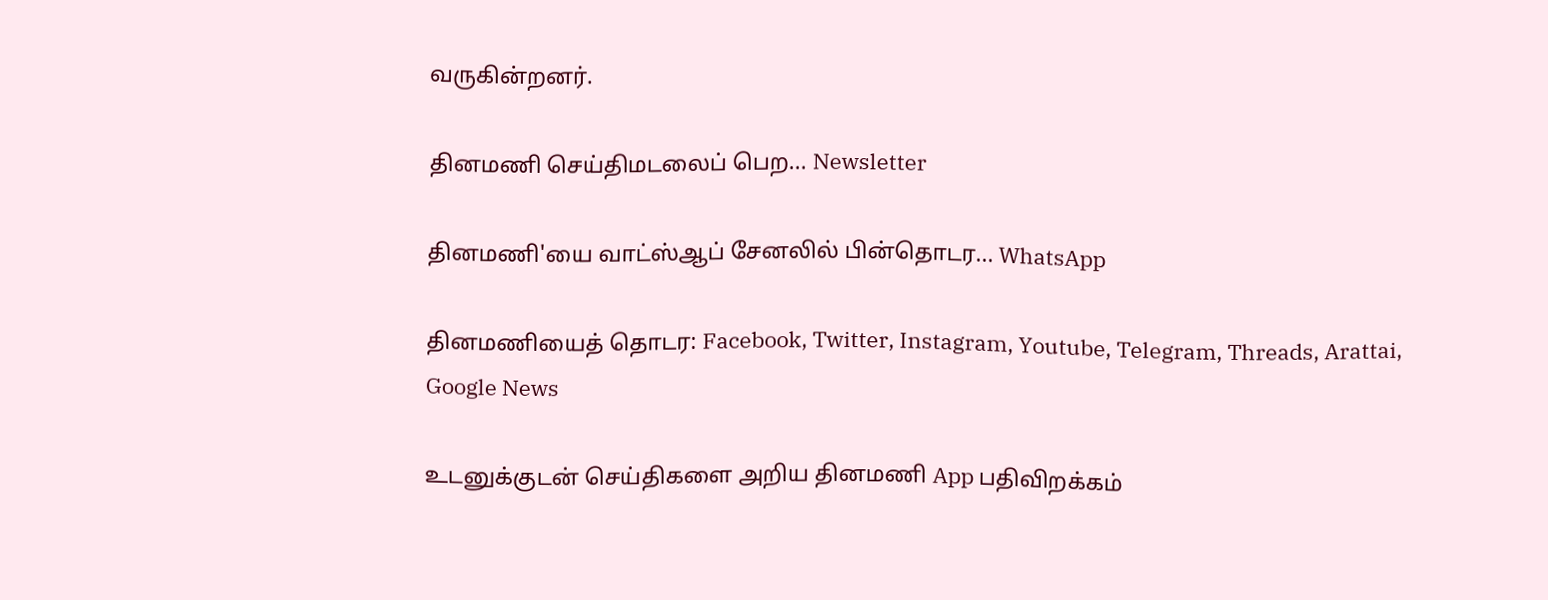வருகின்றனர்.

தினமணி செய்திமடலைப் பெற... Newsletter

தினமணி'யை வாட்ஸ்ஆப் சேனலில் பின்தொடர... WhatsApp

தினமணியைத் தொடர: Facebook, Twitter, Instagram, Youtube, Telegram, Threads, Arattai, Google News

உடனுக்குடன் செய்திகளை அறிய தினமணி App பதிவிறக்கம்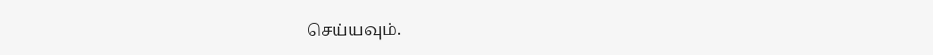செய்யவும்.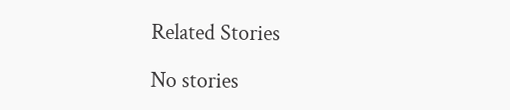Related Stories

No stories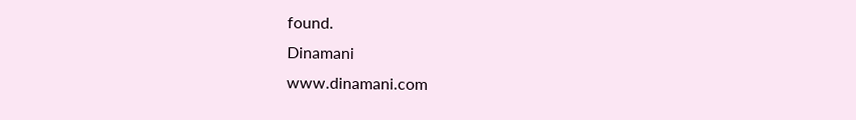found.
Dinamani
www.dinamani.com